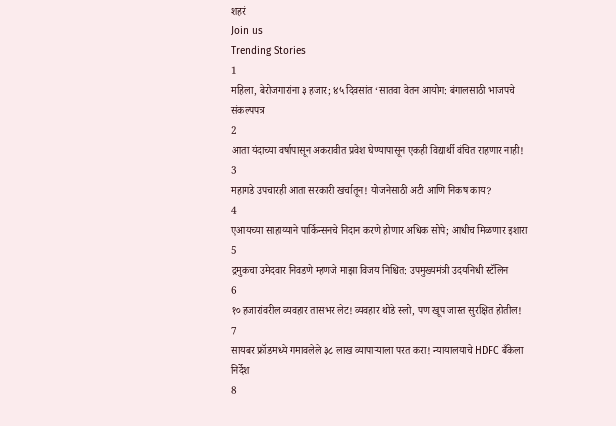शहरं
Join us
Trending Stories
1
महिला, बेरोजगारांना ३ हजार; ४५ दिवसांत ‘सातवा वेतन आयोग: बंगालसाठी भाजपचे संकल्पपत्र
2
आता यंदाच्या वर्षापासून अकरावीत प्रवेश घेण्यापासून एकही विद्यार्थी वंचित राहणार नाही!
3
महागडे उपचारही आता सरकारी खर्चातून! योजनेसाठी अटी आणि निकष काय?
4
एआयच्या साहाय्याने पार्किन्सनचे निदान करणे होणार अधिक सोपे; आधीच मिळणार इशारा
5
द्रमुकचा उमेदवार निवडणे म्हणजे माझा विजय निश्चित: उपमुख्यमंत्री उदयनिधी स्टॅलिन
6
१० हजारांवरील व्यवहार तासभर लेट! व्यवहार थोडे स्लो, पण खूप जास्त सुरक्षित होतील!
7
सायबर फ्रॉडमध्ये गमावलेले ३८ लाख व्यापाऱ्याला परत करा! न्यायालयाचे HDFC बँकेला निर्देश
8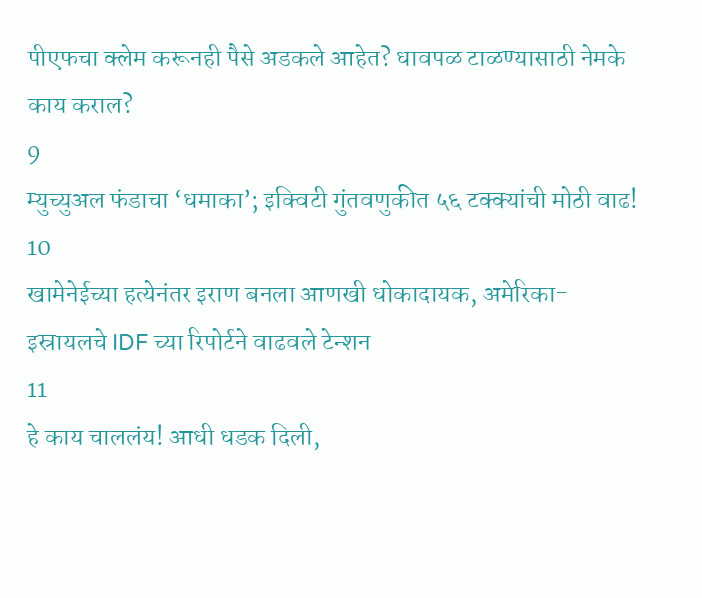पीएफचा क्लेम करूनही पैसे अडकले आहेत? धावपळ टाळण्यासाठी नेमके काय कराल?
9
म्युच्युअल फंडाचा ‘धमाका’; इक्विटी गुंतवणुकीत ५६ टक्क्यांची मोठी वाढ!
10
खामेनेईच्या हत्येनंतर इराण बनला आणखी धोकादायक, अमेरिका-इस्रायलचे IDF च्या रिपोर्टने वाढवले टेन्शन
11
हे काय चाललंय! आधी धडक दिली,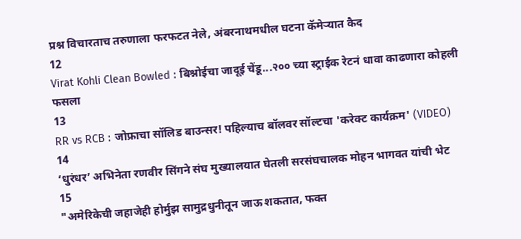प्रश्न विचारताच तरुणाला फरफटत नेले, अंबरनाथमधील घटना कॅमेऱ्यात कैद
12
Virat Kohli Clean Bowled : बिश्नोईचा जादूई चेंडू...२०० च्या स्ट्राईक रेटनं धावा काढणारा कोहली फसला
13
RR vs RCB : जोफ्राचा सॉलिड बाउन्सर! पहिल्याच बॉलवर सॉल्टचा 'करेक्ट कार्यक्रम' (VIDEO)
14
‘धुरंधर’ अभिनेता रणवीर सिंगने संघ मुख्यालयात घेतली सरसंघचालक मोहन भागवत यांची भेट
15
"अमेरिकेची जहाजेही होर्मुझ सामुद्रधुनीतून जाऊ शकतात, फक्त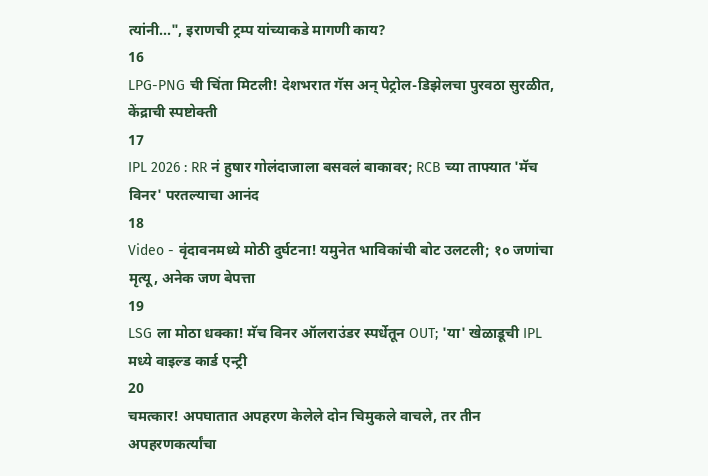त्यांनी...", इराणची ट्रम्प यांच्याकडे मागणी काय?
16
LPG-PNG ची चिंता मिटली! देशभरात गॅस अन् पेट्रोल-डिझेलचा पुरवठा सुरळीत, केंद्राची स्पष्टोक्ती
17
IPL 2026 : RR नं हुषार गोलंदाजाला बसवलं बाकावर; RCB च्या ताफ्यात 'मॅच विनर' परतल्याचा आनंद
18
Video - वृंदावनमध्ये मोठी दुर्घटना! यमुनेत भाविकांची बोट उलटली; १० जणांचा मृत्यू, अनेक जण बेपत्ता
19
LSG ला मोठा धक्का! मॅच विनर ऑलराउंडर स्पर्धेतून OUT; 'या' खेळाडूची IPL मध्ये वाइल्ड कार्ड एन्ट्री
20
चमत्कार! अपघातात अपहरण केलेले दोन चिमुकले वाचले, तर तीन अपहरणकर्त्यांचा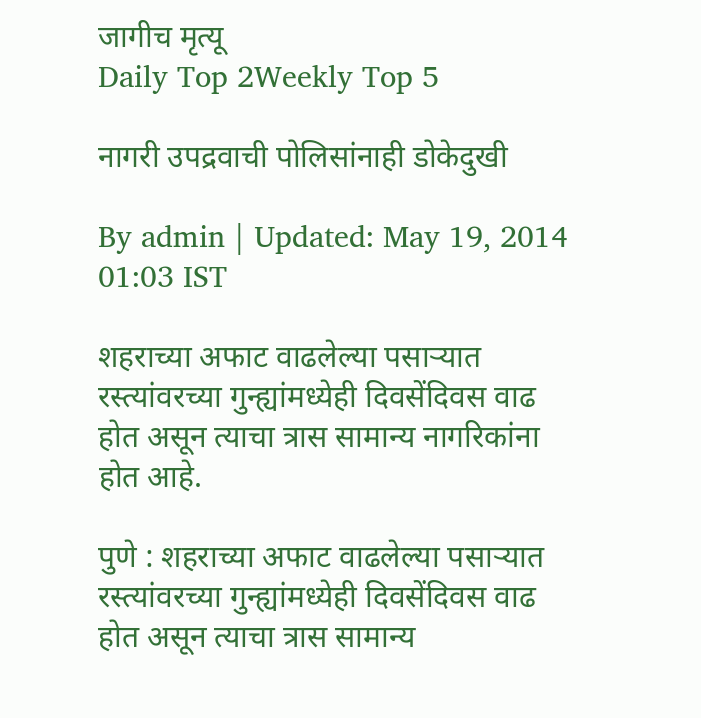जागीच मृत्यू
Daily Top 2Weekly Top 5

नागरी उपद्रवाची पोलिसांनाही डोकेदुखी

By admin | Updated: May 19, 2014 01:03 IST

शहराच्या अफाट वाढलेल्या पसार्‍यात रस्त्यांवरच्या गुन्ह्यांमध्येही दिवसेंदिवस वाढ होत असून त्याचा त्रास सामान्य नागरिकांना होत आहे.

पुणे : शहराच्या अफाट वाढलेल्या पसार्‍यात रस्त्यांवरच्या गुन्ह्यांमध्येही दिवसेंदिवस वाढ होत असून त्याचा त्रास सामान्य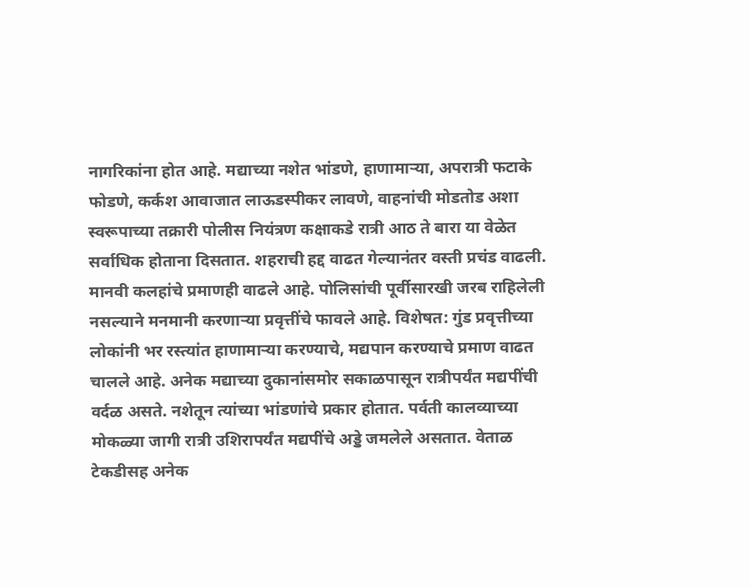नागरिकांना होत आहे. मद्याच्या नशेत भांडणे, हाणामार्‍या, अपरात्री फटाके फोडणे, कर्कश आवाजात लाऊडस्पीकर लावणे, वाहनांची मोडतोड अशा स्वरूपाच्या तक्रारी पोलीस नियंत्रण कक्षाकडे रात्री आठ ते बारा या वेळेत सर्वाधिक होताना दिसतात. शहराची हद्द वाढत गेल्यानंतर वस्ती प्रचंड वाढली. मानवी कलहांचे प्रमाणही वाढले आहे. पोलिसांची पूर्वीसारखी जरब राहिलेली नसल्याने मनमानी करणार्‍या प्रवृत्तींचे फावले आहे. विशेषत: गुंड प्रवृत्तीच्या लोकांनी भर रस्त्यांत हाणामार्‍या करण्याचे, मद्यपान करण्याचे प्रमाण वाढत चालले आहे. अनेक मद्याच्या दुकानांसमोर सकाळपासून रात्रीपर्यंत मद्यपींची वर्दळ असते. नशेतून त्यांच्या भांडणांचे प्रकार होतात. पर्वती कालव्याच्या मोकळ्या जागी रात्री उशिरापर्यंत मद्यपींचे अड्डे जमलेले असतात. वेताळ टेकडीसह अनेक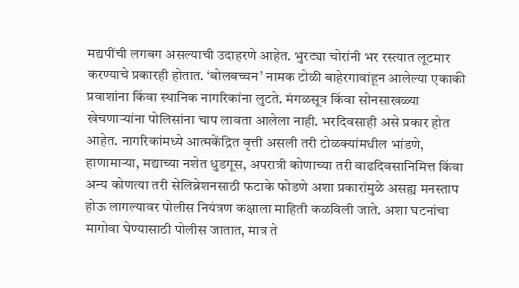मद्यपींची लगबग असल्याची उदाहरणे आहेत. भुरट्या चोरांनी भर रस्त्यात लूटमार करण्याचे प्रकारही होतात. ‘बोलबच्चन’ नामक टोळी बाहेरगावांहून आलेल्या एकाकी प्रवाशांना किंवा स्थानिक नागरिकांना लुटते. मंगळसूत्र किंवा सोनसाखळ्या खेचणार्‍यांना पोलिसांना चाप लावता आलेला नाही. भरदिवसाही असे प्रकार होत आहेत. नागरिकांमध्ये आत्मकेंद्रित वृत्ती असली तरी टोळक्यांमधील भांडणे, हाणामार्‍या, मद्याच्या नशेत धुडगूस, अपरात्री कोणाच्या तरी वाढदिवसानिमित्त किंवा अन्य कोणत्या तरी सेलिब्रेशनसाठी फटाके फोडणे अशा प्रकारांमुळे असह्य मनस्ताप होऊ लागल्यावर पोलीस नियंत्रण कक्षाला माहिती कळविली जाते. अशा घटनांचा मागोवा घेण्यासाठी पोलीस जातात, मात्र ते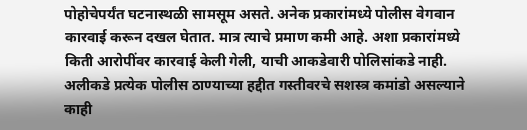पोहोचेपर्यंत घटनास्थळी सामसूम असते. अनेक प्रकारांमध्ये पोलीस वेगवान कारवाई करून दखल घेतात. मात्र त्याचे प्रमाण कमी आहे. अशा प्रकारांमध्ये किती आरोपींवर कारवाई केली गेली, याची आकडेवारी पोलिसांकडे नाही. अलीकडे प्रत्येक पोलीस ठाण्याच्या हद्दीत गस्तीवरचे सशस्त्र कमांडो असल्याने काही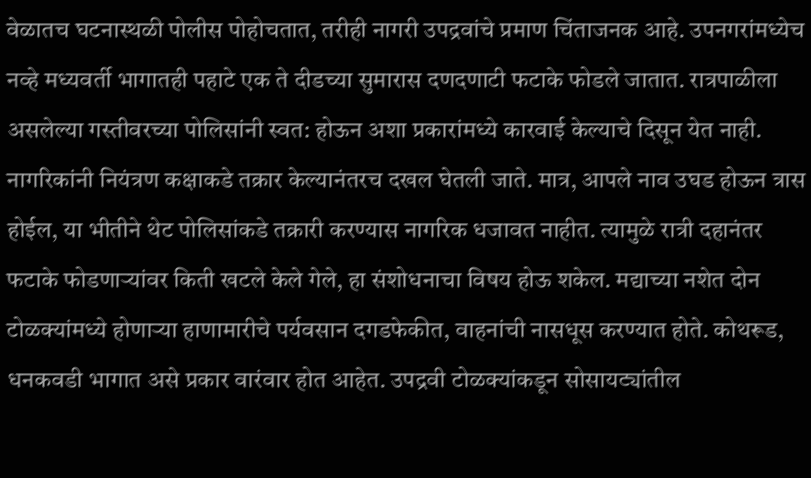वेळातच घटनास्थळी पोलीस पोहोचतात, तरीही नागरी उपद्रवांचे प्रमाण चिंताजनक आहे. उपनगरांमध्येच नव्हे मध्यवर्ती भागातही पहाटे एक ते दीडच्या सुमारास दणदणाटी फटाके फोडले जातात. रात्रपाळीला असलेल्या गस्तीवरच्या पोलिसांनी स्वत: होऊन अशा प्रकारांमध्ये कारवाई केल्याचे दिसून येत नाही. नागरिकांनी नियंत्रण कक्षाकडे तक्रार केल्यानंतरच दखल घेतली जाते. मात्र, आपले नाव उघड होऊन त्रास होईल, या भीतीने थेट पोलिसांकडे तक्रारी करण्यास नागरिक धजावत नाहीत. त्यामुळे रात्री दहानंतर फटाके फोडणार्‍यांवर किती खटले केले गेले, हा संशोधनाचा विषय होऊ शकेल. मद्याच्या नशेत दोन टोळक्यांमध्ये होणार्‍या हाणामारीचे पर्यवसान दगडफेकीत, वाहनांची नासधूस करण्यात होते. कोथरूड, धनकवडी भागात असे प्रकार वारंवार होत आहेत. उपद्रवी टोळक्यांकडून सोसायट्यांतील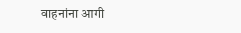वाहनांना आगी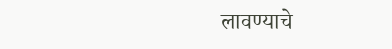लावण्याचे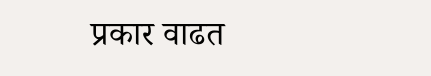प्रकार वाढत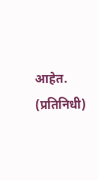आहेत. (प्रतिनिधी)